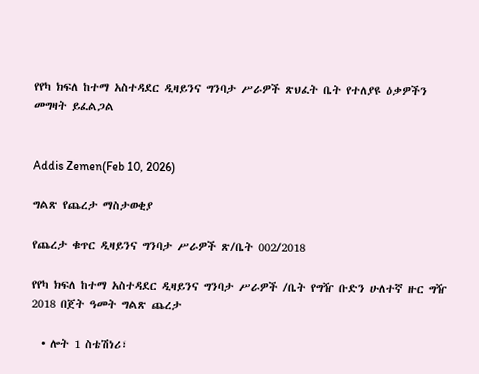የየካ ክፍለ ከተማ አስተዳደር ዲዛይንና ግንባታ ሥራዎች ጽህፈት ቤት የተለያዩ ዕቃዎችን መግዛት ይፈልጋል


Addis Zemen(Feb 10, 2026)

ግልጽ የጨረታ ማስታወቂያ

የጨረታ ቁጥር ዲዛይንና ግንባታ ሥራዎች ጽ/ቤት 002/2018

የየካ ክፍለ ከተማ አስተዳደር ዲዛይንና ግንባታ ሥራዎች /ቤት የግዥ ቡድን ሁለተኛ ዙር ግዥ 2018 በጀት ዓመት ግልጽ ጨረታ

  • ሎት 1 ስቴሽነሪ፣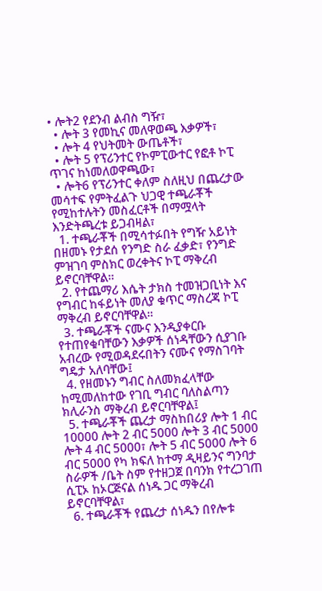• ሎት2 የደንብ ልብስ ግዥ፣
  • ሎት 3 የመኪና መለዋወጫ እቃዎች፣
  • ሎት 4 የህትመት ውጤቶች፣
  • ሎት 5 የፕሪንተር የኮምፒውተር የፎቶ ኮፒ ጥገና ከነመለወዋጫው፣
  • ሎት6 የፕሪንተር ቀለም ስለዚህ በጨረታው መሳተፍ የምትፈልጉ ህጋዊ ተጫራቾች የሚከተሉትን መስፈርቶች በማሟላት እንድትጫረቱ ይጋብዛል፣
  1. ተጫራቾች በሚሳተፉበት የግዥ አይነት በዘመኑ የታደሰ የንግድ ስራ ፈቃድ፣ የንግድ ምዝገባ ምስክር ወረቀትና ኮፒ ማቅረብ ይኖርባቸዋል።
  2. የተጨማሪ እሴት ታክስ ተመዝጋቢነት እና የግብር ከፋይነት መለያ ቁጥር ማስረጃ ኮፒ ማቅረብ ይኖርባቸዋል።
  3. ተጫራቾች ናሙና እንዲያቀርቡ የተጠየቁባቸውን እቃዎች ሰነዳቸውን ሲያገቡ አብረው የሚወዳደሩበትን ናሙና የማስገባት ግዴታ አለባቸው፤
  4. የዘመኑን ግብር ስለመክፈላቸው ከሚመለከተው የገቢ ግብር ባለስልጣን ክሊራንስ ማቅረብ ይኖርባቸዋል፤
  5. ተጫራቾች ጨረታ ማስከበሪያ ሎት 1 ብር 10000 ሎት 2 ብር 5000 ሎት 3 ብር 5000 ሎት 4 ብር 5000፣ ሎት 5 ብር 5000 ሎት 6 ብር 5000 የካ ክፍለ ከተማ ዲዛይንና ግንባታ ስራዎች /ቤት ስም የተዘጋጀ በባንክ የተረጋገጠ ሲፒኦ ከኦርጅናል ሰነዱ ጋር ማቅረብ ይኖርባቸዋል፣
  6. ተጫራቾች የጨረታ ሰነዱን በየሎቱ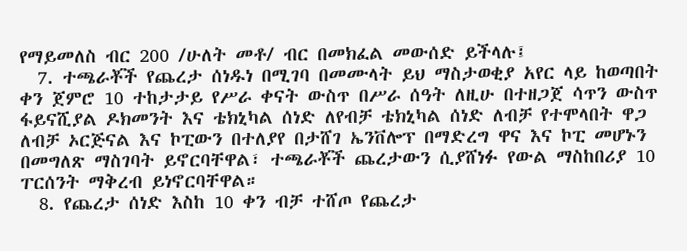የማይመለስ ብር 200 /ሁለት መቶ/ ብር በመክፈል መውሰድ ይችላሉ፤
  7. ተጫራቾች የጨረታ ሰነዱነ በሚገባ በመሙላት ይህ ማስታወቂያ አየር ላይ ከወጣበት ቀን ጀምሮ 10 ተከታታይ የሥራ ቀናት ውስጥ በሥራ ሰዓት ለዚሁ በተዘጋጀ ሳጥን ውስጥ ፋይናሺያል ዶክመንት እና ቴክኒካል ሰነድ ለየብቻ ቴክኒካል ሰነድ ለብቻ የተሞላበት ዋጋ ለብቻ ኦርጅናል እና ኮፒውን በተለያየ በታሸገ ኤንቨሎፕ በማድረግ ዋና እና ኮፒ መሆኑን በመግለጽ ማስገባት ይኖርባቸዋል፣ ተጫራቾች ጨረታውን ሲያሸነፉ የውል ማስከበሪያ 10 ፐርሰንት ማቅረብ ይነኖርባቸዋል።
  8. የጨረታ ሰነድ እስከ 10 ቀን ብቻ ተሸጦ የጨረታ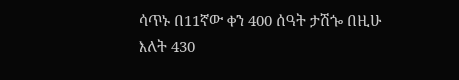ሳጥኑ በ11ኛው ቀን 400 ሰዓት ታሽጐ በዚሁ እለት 430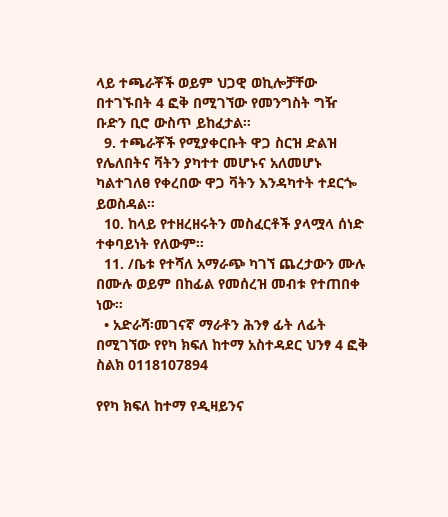ላይ ተጫራቾች ወይም ህጋዊ ወኪሎቻቸው በተገኙበት 4 ፎቅ በሚገኘው የመንግስት ግዥ ቡድን ቢሮ ውስጥ ይከፈታል።
  9. ተጫራቾች የሚያቀርቡት ዋጋ ስርዝ ድልዝ የሌለበትና ቫትን ያካተተ መሆኑና አለመሆኑ ካልተገለፀ የቀረበው ዋጋ ቫትን እንዳካተት ተደርጐ ይወስዳል።
  10. ከላይ የተዘረዘሩትን መስፈርቶች ያላሟላ ሰነድ ተቀባይነት የለውም።
  11. /ቤቱ የተሻለ አማራጭ ካገኘ ጨረታውን ሙሉ በሙሉ ወይም በከፊል የመሰረዝ መብቱ የተጠበቀ ነው።
  • አድራሻ፡መገናኛ ማራቶን ሕንፃ ፊት ለፊት በሚገኘው የየካ ክፍለ ከተማ አስተዳደር ህንፃ 4 ፎቅ ስልክ 0118107894

የየካ ክፍለ ከተማ የዲዛይንና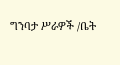ግንባታ ሥራዎች /ቤት